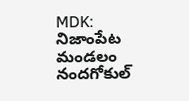MDK: నిజాంపేట మండలం నందగోకుల్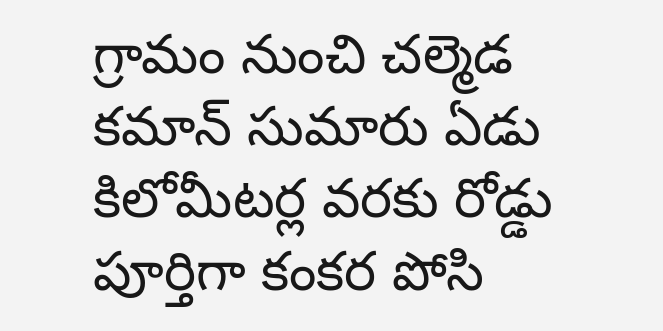గ్రామం నుంచి చల్మెడ కమాన్ సుమారు ఏడు కిలోమీటర్ల వరకు రోడ్డు పూర్తిగా కంకర పోసి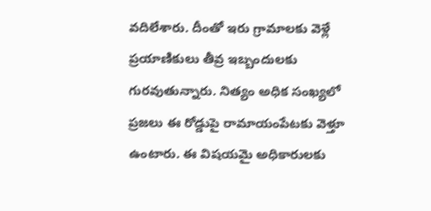వదిలేశారు. దీంతో ఇరు గ్రామాలకు వెళ్లే ప్రయాణికులు తీవ్ర ఇబ్బందులకు గురవుతున్నారు. నిత్యం అధిక సంఖ్యలో ప్రజలు ఈ రోడ్డుపై రామాయంపేటకు వెళ్తూ ఉంటారు. ఈ విషయమై అధికారులకు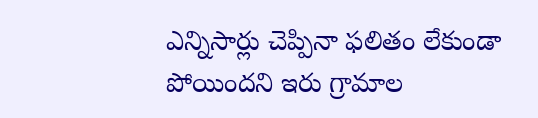ఎన్నిసార్లు చెప్పినా ఫలితం లేకుండా పోయిందని ఇరు గ్రామాల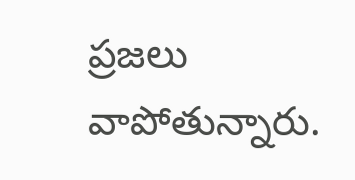ప్రజలు వాపోతున్నారు.